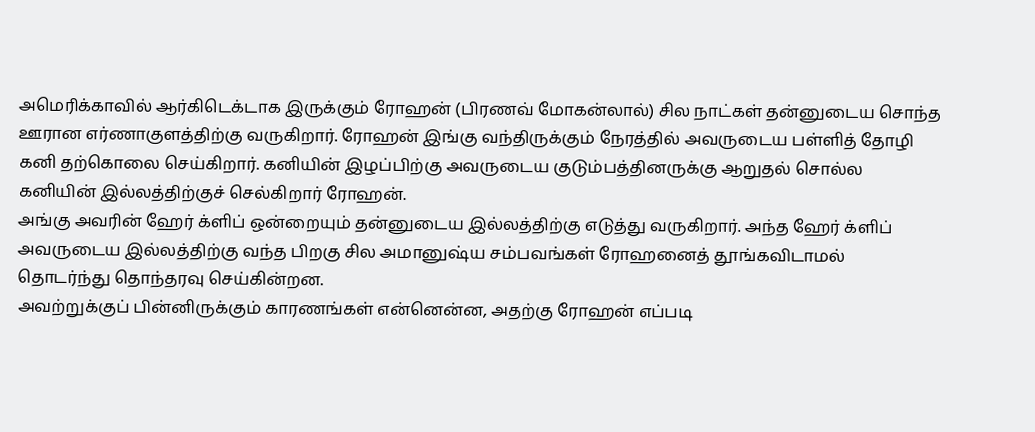அமெரிக்காவில் ஆர்கிடெக்டாக இருக்கும் ரோஹன் (பிரணவ் மோகன்லால்) சில நாட்கள் தன்னுடைய சொந்த ஊரான எர்ணாகுளத்திற்கு வருகிறார். ரோஹன் இங்கு வந்திருக்கும் நேரத்தில் அவருடைய பள்ளித் தோழி கனி தற்கொலை செய்கிறார். கனியின் இழப்பிற்கு அவருடைய குடும்பத்தினருக்கு ஆறுதல் சொல்ல கனியின் இல்லத்திற்குச் செல்கிறார் ரோஹன்.
அங்கு அவரின் ஹேர் க்ளிப் ஒன்றையும் தன்னுடைய இல்லத்திற்கு எடுத்து வருகிறார். அந்த ஹேர் க்ளிப் அவருடைய இல்லத்திற்கு வந்த பிறகு சில அமானுஷ்ய சம்பவங்கள் ரோஹனைத் தூங்கவிடாமல் தொடர்ந்து தொந்தரவு செய்கின்றன.
அவற்றுக்குப் பின்னிருக்கும் காரணங்கள் என்னென்ன, அதற்கு ரோஹன் எப்படி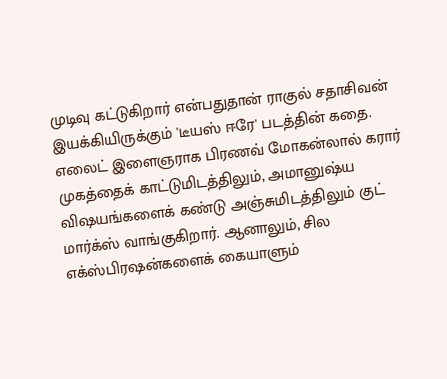முடிவு கட்டுகிறார் என்பதுதான் ராகுல் சதாசிவன் இயக்கியிருக்கும் 'டீயஸ் ஈரே' படத்தின் கதை.
எலைட் இளைஞராக பிரணவ் மோகன்லால் கரார் முகத்தைக் காட்டுமிடத்திலும், அமானுஷ்ய விஷயங்களைக் கண்டு அஞ்சுமிடத்திலும் குட் மார்க்ஸ் வாங்குகிறார். ஆனாலும், சில எக்ஸ்பிரஷன்களைக் கையாளும்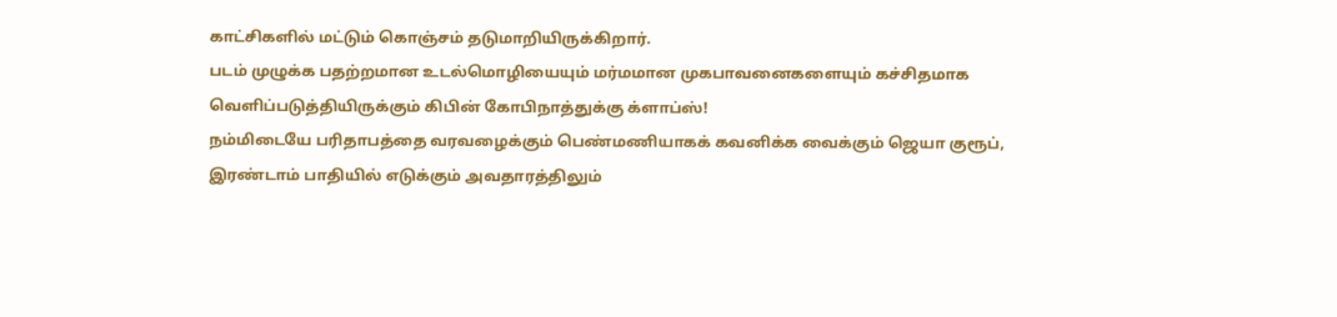காட்சிகளில் மட்டும் கொஞ்சம் தடுமாறியிருக்கிறார்.
படம் முழுக்க பதற்றமான உடல்மொழியையும் மர்மமான முகபாவனைகளையும் கச்சிதமாக வெளிப்படுத்தியிருக்கும் கிபின் கோபிநாத்துக்கு க்ளாப்ஸ்!
நம்மிடையே பரிதாபத்தை வரவழைக்கும் பெண்மணியாகக் கவனிக்க வைக்கும் ஜெயா குரூப், இரண்டாம் பாதியில் எடுக்கும் அவதாரத்திலும்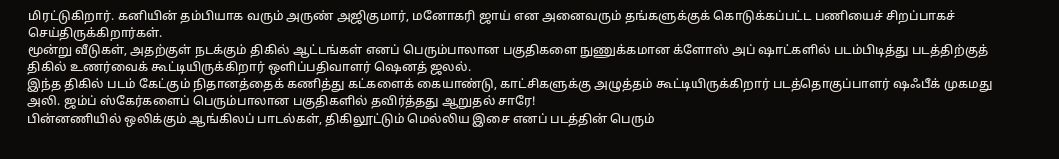மிரட்டுகிறார். கனியின் தம்பியாக வரும் அருண் அஜிகுமார், மனோகரி ஜாய் என அனைவரும் தங்களுக்குக் கொடுக்கப்பட்ட பணியைச் சிறப்பாகச் செய்திருக்கிறார்கள்.
மூன்று வீடுகள், அதற்குள் நடக்கும் திகில் ஆட்டங்கள் எனப் பெரும்பாலான பகுதிகளை நுணுக்கமான க்ளோஸ் அப் ஷாட்களில் படம்பிடித்து படத்திற்குத் திகில் உணர்வைக் கூட்டியிருக்கிறார் ஒளிப்பதிவாளர் ஷெனத் ஜலல்.
இந்த திகில் படம் கேட்கும் நிதானத்தைக் கணித்து கட்களைக் கையாண்டு, காட்சிகளுக்கு அழுத்தம் கூட்டியிருக்கிறார் படத்தொகுப்பாளர் ஷஃபீக் முகமது அலி. ஜம்ப் ஸ்கேர்களைப் பெரும்பாலான பகுதிகளில் தவிர்த்தது ஆறுதல் சாரே!
பின்னணியில் ஒலிக்கும் ஆங்கிலப் பாடல்கள், திகிலூட்டும் மெல்லிய இசை எனப் படத்தின் பெரும்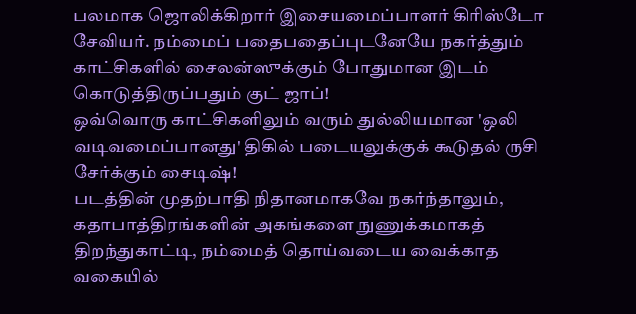பலமாக ஜொலிக்கிறார் இசையமைப்பாளர் கிரிஸ்டோ சேவியர். நம்மைப் பதைபதைப்புடனேயே நகர்த்தும் காட்சிகளில் சைலன்ஸுக்கும் போதுமான இடம் கொடுத்திருப்பதும் குட் ஜாப்!
ஒவ்வொரு காட்சிகளிலும் வரும் துல்லியமான 'ஒலி வடிவமைப்பானது' திகில் படையலுக்குக் கூடுதல் ருசி சேர்க்கும் சைடிஷ்!
படத்தின் முதற்பாதி நிதானமாகவே நகர்ந்தாலும், கதாபாத்திரங்களின் அகங்களை நுணுக்கமாகத் திறந்துகாட்டி, நம்மைத் தொய்வடைய வைக்காத வகையில்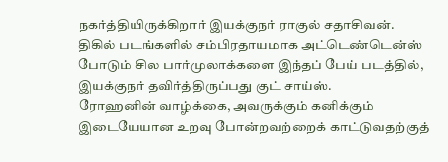நகர்த்தியிருக்கிறார் இயக்குநர் ராகுல் சதாசிவன்.
திகில் படங்களில் சம்பிரதாயமாக அட்டெண்டென்ஸ் போடும் சில பார்முலாக்களை இந்தப் பேய் படத்தில், இயக்குநர் தவிர்த்திருப்பது குட் சாய்ஸ்.
ரோஹனின் வாழ்க்கை, அவருக்கும் கனிக்கும் இடையேயான உறவு போன்றவற்றைக் காட்டுவதற்குத்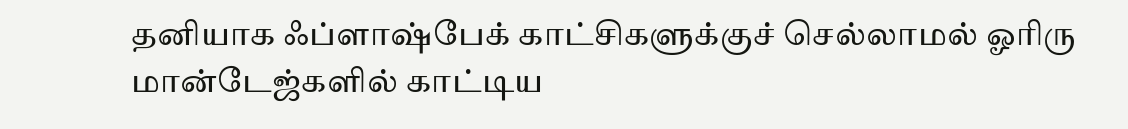தனியாக ஃப்ளாஷ்பேக் காட்சிகளுக்குச் செல்லாமல் ஓரிரு மான்டேஜ்களில் காட்டிய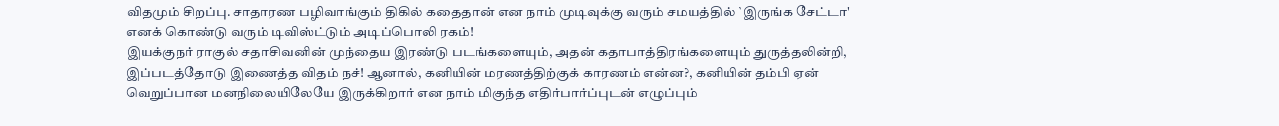விதமும் சிறப்பு. சாதாரண பழிவாங்கும் திகில் கதைதான் என நாம் முடிவுக்கு வரும் சமயத்தில் `இருங்க சேட்டா' எனக் கொண்டு வரும் டிவிஸ்ட்டும் அடிப்பொலி ரகம்!
இயக்குநர் ராகுல் சதாசிவனின் முந்தைய இரண்டு படங்களையும், அதன் கதாபாத்திரங்களையும் துருத்தலின்றி, இப்படத்தோடு இணைத்த விதம் நச்! ஆனால், கனியின் மரணத்திற்குக் காரணம் என்ன?, கனியின் தம்பி ஏன் வெறுப்பான மனநிலையிலேயே இருக்கிறார் என நாம் மிகுந்த எதிர்பார்ப்புடன் எழுப்பும்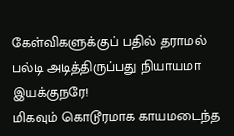கேள்விகளுக்குப் பதில் தராமல் பல்டி அடித்திருப்பது நியாயமா இயக்குநரே!
மிகவும் கொடூரமாக காயமடைந்த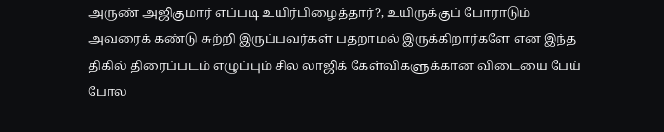அருண் அஜிகுமார் எப்படி உயிர்பிழைத்தார்?, உயிருக்குப் போராடும் அவரைக் கண்டு சுற்றி இருப்பவர்கள் பதறாமல் இருக்கிறார்களே என இந்த திகில் திரைப்படம் எழுப்பும் சில லாஜிக் கேள்விகளுக்கான விடையை பேய் போல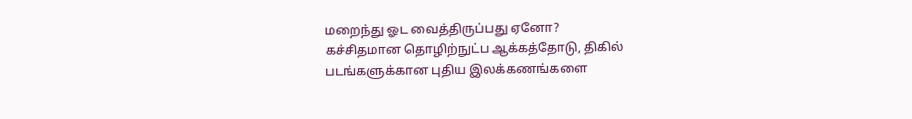மறைந்து ஓட வைத்திருப்பது ஏனோ?
கச்சிதமான தொழிற்நுட்ப ஆக்கத்தோடு, திகில் படங்களுக்கான புதிய இலக்கணங்களை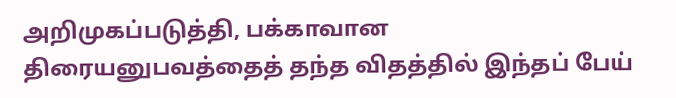அறிமுகப்படுத்தி, பக்காவான திரையனுபவத்தைத் தந்த விதத்தில் இந்தப் பேய்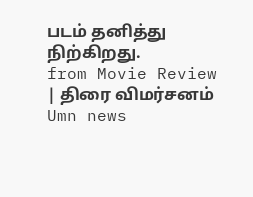படம் தனித்து நிற்கிறது.
from Movie Review | திரை விமர்சனம்
Umn news